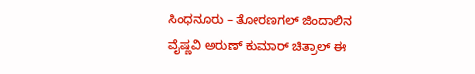ಸಿಂಧನೂರು – ತೋರಣಗಲ್ ಜಿಂದಾಲಿನ ವೈಷ್ಣವಿ ಅರುಣ್ ಕುಮಾರ್ ಚಿತ್ರಾಲ್ ಈ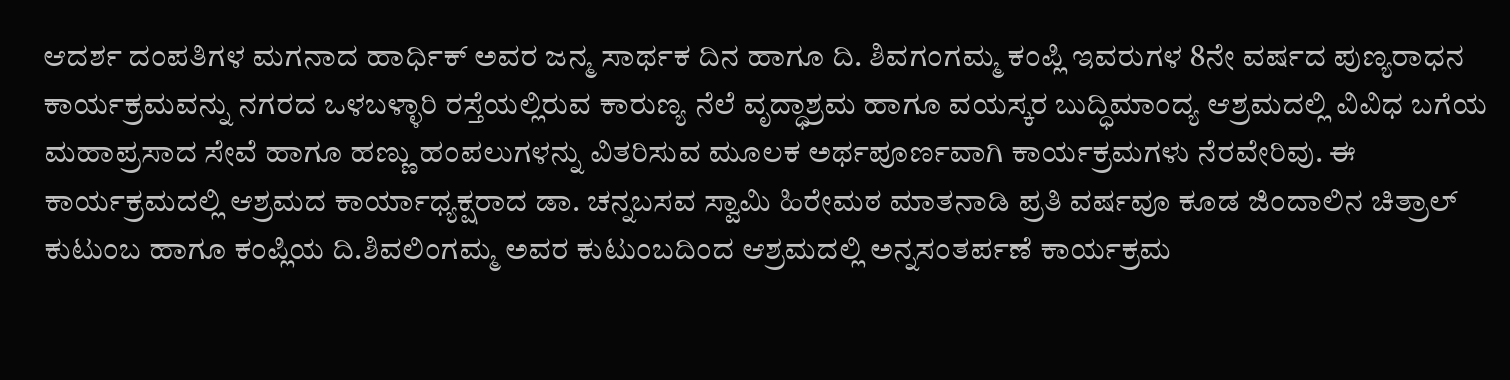ಆದರ್ಶ ದಂಪತಿಗಳ ಮಗನಾದ ಹಾರ್ಧಿಕ್ ಅವರ ಜನ್ಮ ಸಾರ್ಥಕ ದಿನ ಹಾಗೂ ದಿ. ಶಿವಗಂಗಮ್ಮ ಕಂಪ್ಲಿ ಇವರುಗಳ 8ನೇ ವರ್ಷದ ಪುಣ್ಯರಾಧನ ಕಾರ್ಯಕ್ರಮವನ್ನು ನಗರದ ಒಳಬಳ್ಳಾರಿ ರಸ್ತೆಯಲ್ಲಿರುವ ಕಾರುಣ್ಯ ನೆಲೆ ವೃದ್ಧಾಶ್ರಮ ಹಾಗೂ ವಯಸ್ಕರ ಬುದ್ಧಿಮಾಂದ್ಯ ಆಶ್ರಮದಲ್ಲಿ ವಿವಿಧ ಬಗೆಯ ಮಹಾಪ್ರಸಾದ ಸೇವೆ ಹಾಗೂ ಹಣ್ಣು ಹಂಪಲುಗಳನ್ನು ವಿತರಿಸುವ ಮೂಲಕ ಅರ್ಥಪೂರ್ಣವಾಗಿ ಕಾರ್ಯಕ್ರಮಗಳು ನೆರವೇರಿವು. ಈ ಕಾರ್ಯಕ್ರಮದಲ್ಲಿ ಆಶ್ರಮದ ಕಾರ್ಯಾಧ್ಯಕ್ಷರಾದ ಡಾ. ಚನ್ನಬಸವ ಸ್ವಾಮಿ ಹಿರೇಮಠ ಮಾತನಾಡಿ ಪ್ರತಿ ವರ್ಷವೂ ಕೂಡ ಜಿಂದಾಲಿನ ಚಿತ್ರಾಲ್ ಕುಟುಂಬ ಹಾಗೂ ಕಂಪ್ಲಿಯ ದಿ.ಶಿವಲಿಂಗಮ್ಮ ಅವರ ಕುಟುಂಬದಿಂದ ಆಶ್ರಮದಲ್ಲಿ ಅನ್ನಸಂತರ್ಪಣೆ ಕಾರ್ಯಕ್ರಮ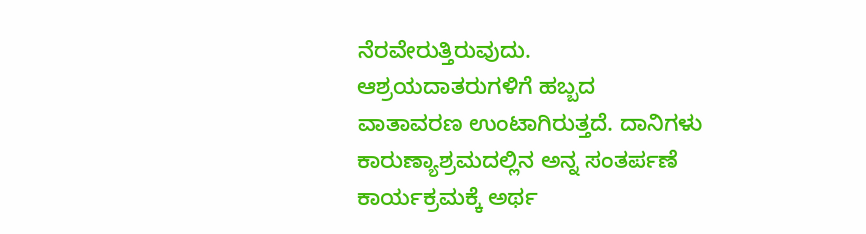ನೆರವೇರುತ್ತಿರುವುದು. ಆಶ್ರಯದಾತರುಗಳಿಗೆ ಹಬ್ಬದ ವಾತಾವರಣ ಉಂಟಾಗಿರುತ್ತದೆ. ದಾನಿಗಳು ಕಾರುಣ್ಯಾಶ್ರಮದಲ್ಲಿನ ಅನ್ನ ಸಂತರ್ಪಣೆ ಕಾರ್ಯಕ್ರಮಕ್ಕೆ ಅರ್ಥ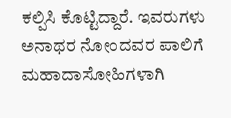ಕಲ್ಪಿಸಿ ಕೊಟ್ಟಿದ್ದಾರೆ. ಇವರುಗಳು ಅನಾಥರ ನೋಂದವರ ಪಾಲಿಗೆ ಮಹಾದಾಸೋಹಿಗಳಾಗಿ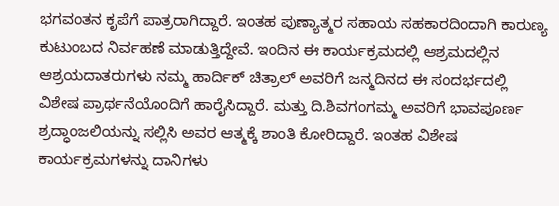ಭಗವಂತನ ಕೃಪೆಗೆ ಪಾತ್ರರಾಗಿದ್ದಾರೆ. ಇಂತಹ ಪುಣ್ಯಾತ್ಮರ ಸಹಾಯ ಸಹಕಾರದಿಂದಾಗಿ ಕಾರುಣ್ಯ ಕುಟುಂಬದ ನಿರ್ವಹಣೆ ಮಾಡುತ್ತಿದ್ದೇವೆ. ಇಂದಿನ ಈ ಕಾರ್ಯಕ್ರಮದಲ್ಲಿ ಆಶ್ರಮದಲ್ಲಿನ ಆಶ್ರಯದಾತರುಗಳು ನಮ್ಮ ಹಾರ್ದಿಕ್ ಚಿತ್ರಾಲ್ ಅವರಿಗೆ ಜನ್ಮದಿನದ ಈ ಸಂದರ್ಭದಲ್ಲಿ ವಿಶೇಷ ಪ್ರಾರ್ಥನೆಯೊಂದಿಗೆ ಹಾರೈಸಿದ್ದಾರೆ. ಮತ್ತು ದಿ.ಶಿವಗಂಗಮ್ಮ ಅವರಿಗೆ ಭಾವಪೂರ್ಣ ಶ್ರದ್ಧಾಂಜಲಿಯನ್ನು ಸಲ್ಲಿಸಿ ಅವರ ಆತ್ಮಕ್ಕೆ ಶಾಂತಿ ಕೋರಿದ್ದಾರೆ. ಇಂತಹ ವಿಶೇಷ ಕಾರ್ಯಕ್ರಮಗಳನ್ನು ದಾನಿಗಳು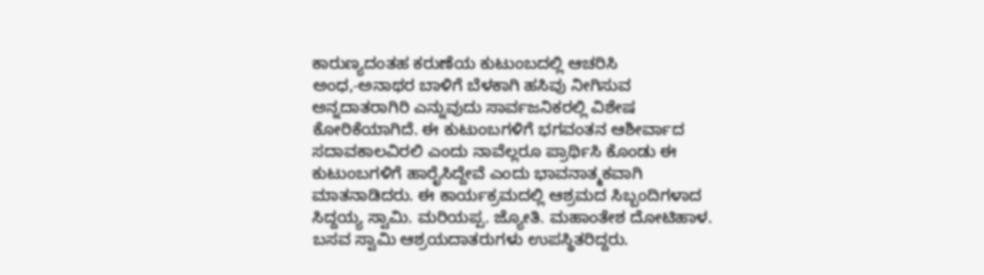ಕಾರುಣ್ಯದಂತಹ ಕರುಣೆಯ ಕುಟುಂಬದಲ್ಲಿ ಆಚರಿಸಿ ಅಂಧ,-ಅನಾಥರ ಬಾಳಿಗೆ ಬೆಳಕಾಗಿ ಹಸಿವು ನೀಗಿಸುವ ಅನ್ನದಾತರಾಗಿರಿ ಎನ್ನುವುದು ಸಾರ್ವಜನಿಕರಲ್ಲಿ ವಿಶೇಷ ಕೋರಿಕೆಯಾಗಿದೆ. ಈ ಕುಟುಂಬಗಳಿಗೆ ಭಗವಂತನ ಆಶೀರ್ವಾದ ಸದಾವಕಾಲವಿರಲಿ ಎಂದು ನಾವೆಲ್ಲರೂ ಪ್ರಾರ್ಥಿಸಿ ಕೊಂಡು ಈ ಕುಟುಂಬಗಳಿಗೆ ಹಾರೈಸಿದ್ದೇವೆ ಎಂದು ಭಾವನಾತ್ಮಕವಾಗಿ ಮಾತನಾಡಿದರು. ಈ ಕಾರ್ಯಕ್ರಮದಲ್ಲಿ ಆಶ್ರಮದ ಸಿಬ್ಬಂದಿಗಳಾದ ಸಿದ್ದಯ್ಯ ಸ್ವಾಮಿ. ಮರಿಯಪ್ಪ. ಜ್ಯೋತಿ. ಮಹಾಂತೇಶ ದೋಟಿಹಾಳ. ಬಸವ ಸ್ವಾಮಿ ಆಶ್ರಯದಾತರುಗಳು ಉಪಸ್ಥಿತರಿದ್ದರು.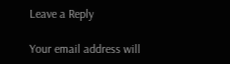Leave a Reply

Your email address will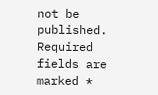not be published. Required fields are marked *